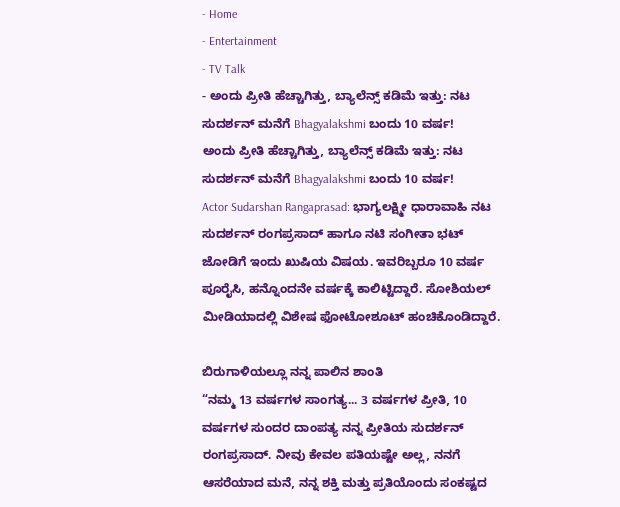- Home
- Entertainment
- TV Talk
- ಅಂದು ಪ್ರೀತಿ ಹೆಚ್ಚಾಗಿತ್ತು, ಬ್ಯಾಲೆನ್ಸ್ ಕಡಿಮೆ ಇತ್ತು: ನಟ ಸುದರ್ಶನ್ ಮನೆಗೆ Bhagyalakshmi ಬಂದು 10 ವರ್ಷ!
ಅಂದು ಪ್ರೀತಿ ಹೆಚ್ಚಾಗಿತ್ತು, ಬ್ಯಾಲೆನ್ಸ್ ಕಡಿಮೆ ಇತ್ತು: ನಟ ಸುದರ್ಶನ್ ಮನೆಗೆ Bhagyalakshmi ಬಂದು 10 ವರ್ಷ!
Actor Sudarshan Rangaprasad: ಭಾಗ್ಯಲಕ್ಷ್ಮೀ ಧಾರಾವಾಹಿ ನಟ ಸುದರ್ಶನ್ ರಂಗಪ್ರಸಾದ್ ಹಾಗೂ ನಟಿ ಸಂಗೀತಾ ಭಟ್ ಜೋಡಿಗೆ ಇಂದು ಖುಷಿಯ ವಿಷಯ. ಇವರಿಬ್ಬರೂ 10 ವರ್ಷ ಪೂರೈಸಿ, ಹನ್ನೊಂದನೇ ವರ್ಷಕ್ಕೆ ಕಾಲಿಟ್ಟಿದ್ದಾರೆ. ಸೋಶಿಯಲ್ ಮೀಡಿಯಾದಲ್ಲಿ ವಿಶೇಷ ಫೋಟೋಶೂಟ್ ಹಂಚಿಕೊಂಡಿದ್ದಾರೆ.

ಬಿರುಗಾಳಿಯಲ್ಲೂ ನನ್ನ ಪಾಲಿನ ಶಾಂತಿ
“ನಮ್ಮ 13 ವರ್ಷಗಳ ಸಾಂಗತ್ಯ... 3 ವರ್ಷಗಳ ಪ್ರೀತಿ, 10 ವರ್ಷಗಳ ಸುಂದರ ದಾಂಪತ್ಯ ನನ್ನ ಪ್ರೀತಿಯ ಸುದರ್ಶನ್ ರಂಗಪ್ರಸಾದ್. ನೀವು ಕೇವಲ ಪತಿಯಷ್ಟೇ ಅಲ್ಲ, ನನಗೆ ಆಸರೆಯಾದ ಮನೆ, ನನ್ನ ಶಕ್ತಿ ಮತ್ತು ಪ್ರತಿಯೊಂದು ಸಂಕಷ್ಟದ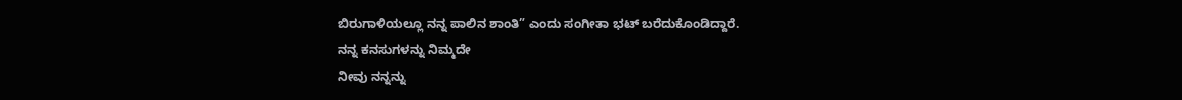ಬಿರುಗಾಳಿಯಲ್ಲೂ ನನ್ನ ಪಾಲಿನ ಶಾಂತಿ” ಎಂದು ಸಂಗೀತಾ ಭಟ್ ಬರೆದುಕೊಂಡಿದ್ದಾರೆ.
ನನ್ನ ಕನಸುಗಳನ್ನು ನಿಮ್ಮದೇ
ನೀವು ನನ್ನನ್ನು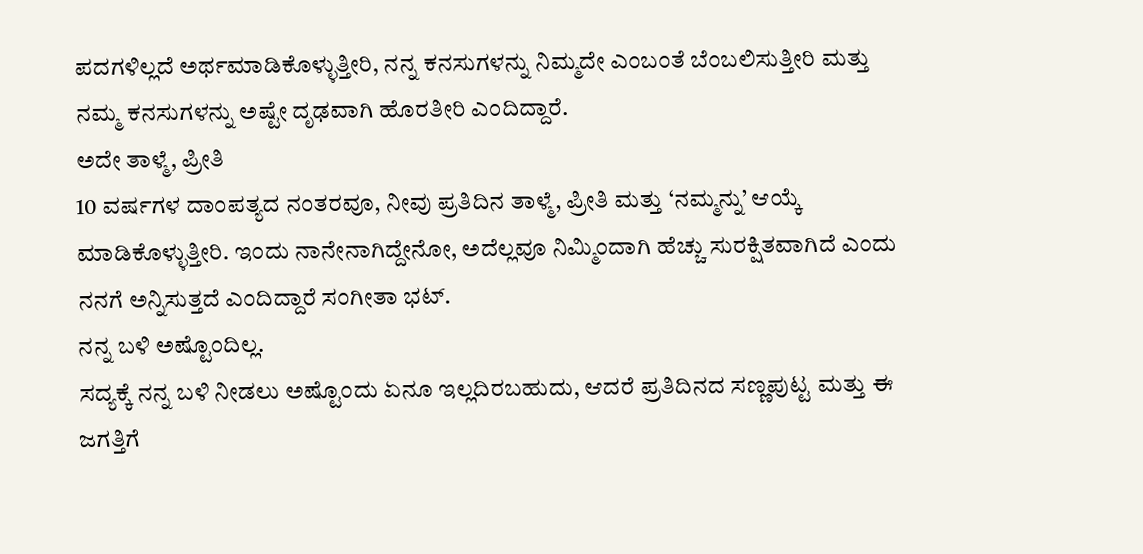ಪದಗಳಿಲ್ಲದೆ ಅರ್ಥಮಾಡಿಕೊಳ್ಳುತ್ತೀರಿ, ನನ್ನ ಕನಸುಗಳನ್ನು ನಿಮ್ಮದೇ ಎಂಬಂತೆ ಬೆಂಬಲಿಸುತ್ತೀರಿ ಮತ್ತು ನಮ್ಮ ಕನಸುಗಳನ್ನು ಅಷ್ಟೇ ದೃಢವಾಗಿ ಹೊರತೀರಿ ಎಂದಿದ್ದಾರೆ.
ಅದೇ ತಾಳ್ಮೆ, ಪ್ರೀತಿ
10 ವರ್ಷಗಳ ದಾಂಪತ್ಯದ ನಂತರವೂ, ನೀವು ಪ್ರತಿದಿನ ತಾಳ್ಮೆ, ಪ್ರೀತಿ ಮತ್ತು ‘ನಮ್ಮನ್ನು’ ಆಯ್ಕೆ ಮಾಡಿಕೊಳ್ಳುತ್ತೀರಿ. ಇಂದು ನಾನೇನಾಗಿದ್ದೇನೋ, ಅದೆಲ್ಲವೂ ನಿಮ್ಮಿಂದಾಗಿ ಹೆಚ್ಚು ಸುರಕ್ಷಿತವಾಗಿದೆ ಎಂದು ನನಗೆ ಅನ್ನಿಸುತ್ತದೆ ಎಂದಿದ್ದಾರೆ ಸಂಗೀತಾ ಭಟ್.
ನನ್ನ ಬಳಿ ಅಷ್ಟೊಂದಿಲ್ಲ.
ಸದ್ಯಕ್ಕೆ ನನ್ನ ಬಳಿ ನೀಡಲು ಅಷ್ಟೊಂದು ಏನೂ ಇಲ್ಲದಿರಬಹುದು, ಆದರೆ ಪ್ರತಿದಿನದ ಸಣ್ಣಪುಟ್ಟ ಮತ್ತು ಈ ಜಗತ್ತಿಗೆ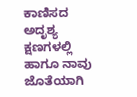ಕಾಣಿಸದ ಅದೃಶ್ಯ ಕ್ಷಣಗಳಲ್ಲಿ ಹಾಗೂ ನಾವು ಜೊತೆಯಾಗಿ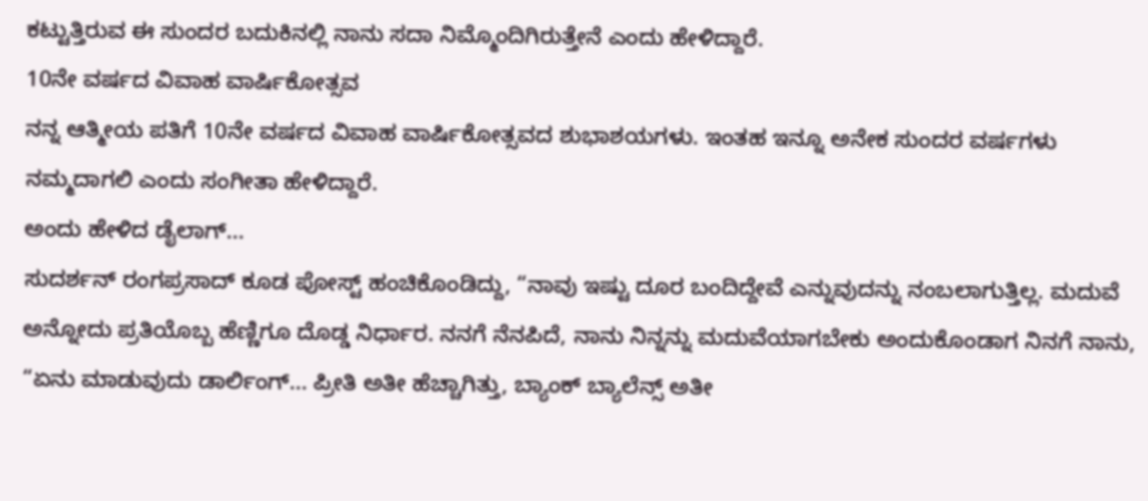ಕಟ್ಟುತ್ತಿರುವ ಈ ಸುಂದರ ಬದುಕಿನಲ್ಲಿ ನಾನು ಸದಾ ನಿಮ್ಮೊಂದಿಗಿರುತ್ತೇನೆ ಎಂದು ಹೇಳಿದ್ದಾರೆ.
10ನೇ ವರ್ಷದ ವಿವಾಹ ವಾರ್ಷಿಕೋತ್ಸವ
ನನ್ನ ಆತ್ಮೀಯ ಪತಿಗೆ 10ನೇ ವರ್ಷದ ವಿವಾಹ ವಾರ್ಷಿಕೋತ್ಸವದ ಶುಭಾಶಯಗಳು. ಇಂತಹ ಇನ್ನೂ ಅನೇಕ ಸುಂದರ ವರ್ಷಗಳು ನಮ್ಮದಾಗಲಿ ಎಂದು ಸಂಗೀತಾ ಹೇಳಿದ್ದಾರೆ.
ಅಂದು ಹೇಳಿದ ಡೈಲಾಗ್...
ಸುದರ್ಶನ್ ರಂಗಪ್ರಸಾದ್ ಕೂಡ ಪೋಸ್ಟ್ ಹಂಚಿಕೊಂಡಿದ್ದು, “ನಾವು ಇಷ್ಟು ದೂರ ಬಂದಿದ್ದೇವೆ ಎನ್ನುವುದನ್ನು ನಂಬಲಾಗುತ್ತಿಲ್ಲ. ಮದುವೆ ಅನ್ನೋದು ಪ್ರತಿಯೊಬ್ಬ ಹೆಣ್ಣಿಗೂ ದೊಡ್ಡ ನಿರ್ಧಾರ. ನನಗೆ ನೆನಪಿದೆ, ನಾನು ನಿನ್ನನ್ನು ಮದುವೆಯಾಗಬೇಕು ಅಂದುಕೊಂಡಾಗ ನಿನಗೆ ನಾನು, “ಏನು ಮಾಡುವುದು ಡಾರ್ಲಿಂಗ್... ಪ್ರೀತಿ ಅತೀ ಹೆಚ್ಚಾಗಿತ್ತು, ಬ್ಯಾಂಕ್ ಬ್ಯಾಲೆನ್ಸ್ ಅತೀ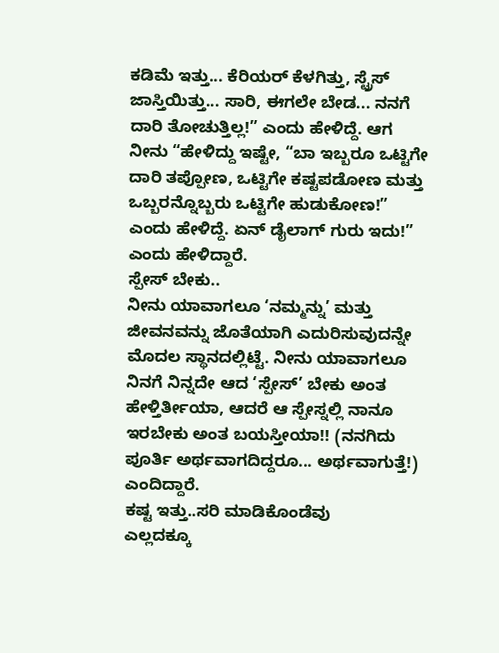ಕಡಿಮೆ ಇತ್ತು... ಕೆರಿಯರ್ ಕೆಳಗಿತ್ತು, ಸ್ಟ್ರೆಸ್ ಜಾಸ್ತಿಯಿತ್ತು... ಸಾರಿ, ಈಗಲೇ ಬೇಡ... ನನಗೆ ದಾರಿ ತೋಚುತ್ತಿಲ್ಲ!” ಎಂದು ಹೇಳಿದ್ದೆ. ಆಗ ನೀನು “ಹೇಳಿದ್ದು ಇಷ್ಟೇ, “ಬಾ ಇಬ್ಬರೂ ಒಟ್ಟಿಗೇ ದಾರಿ ತಪ್ಪೋಣ, ಒಟ್ಟಿಗೇ ಕಷ್ಟಪಡೋಣ ಮತ್ತು ಒಬ್ಬರನ್ನೊಬ್ಬರು ಒಟ್ಟಿಗೇ ಹುಡುಕೋಣ!” ಎಂದು ಹೇಳಿದ್ದೆ. ಏನ್ ಡೈಲಾಗ್ ಗುರು ಇದು!” ಎಂದು ಹೇಳಿದ್ದಾರೆ.
ಸ್ಪೇಸ್ ಬೇಕು..
ನೀನು ಯಾವಾಗಲೂ ‘ನಮ್ಮನ್ನು’ ಮತ್ತು ಜೀವನವನ್ನು ಜೊತೆಯಾಗಿ ಎದುರಿಸುವುದನ್ನೇ ಮೊದಲ ಸ್ಥಾನದಲ್ಲಿಟ್ಟೆ. ನೀನು ಯಾವಾಗಲೂ ನಿನಗೆ ನಿನ್ನದೇ ಆದ ‘ಸ್ಪೇಸ್’ ಬೇಕು ಅಂತ ಹೇಳ್ತಿರ್ತೀಯಾ, ಆದರೆ ಆ ಸ್ಪೇಸ್ನಲ್ಲಿ ನಾನೂ ಇರಬೇಕು ಅಂತ ಬಯಸ್ತೀಯಾ!! (ನನಗಿದು ಪೂರ್ತಿ ಅರ್ಥವಾಗದಿದ್ದರೂ... ಅರ್ಥವಾಗುತ್ತೆ!) ಎಂದಿದ್ದಾರೆ.
ಕಷ್ಟ ಇತ್ತು..ಸರಿ ಮಾಡಿಕೊಂಡೆವು
ಎಲ್ಲದಕ್ಕೂ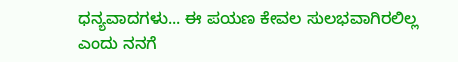ಧನ್ಯವಾದಗಳು... ಈ ಪಯಣ ಕೇವಲ ಸುಲಭವಾಗಿರಲಿಲ್ಲ ಎಂದು ನನಗೆ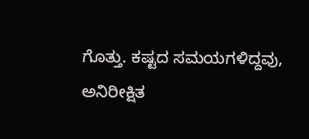ಗೊತ್ತು. ಕಷ್ಟದ ಸಮಯಗಳಿದ್ದವು, ಅನಿರೀಕ್ಷಿತ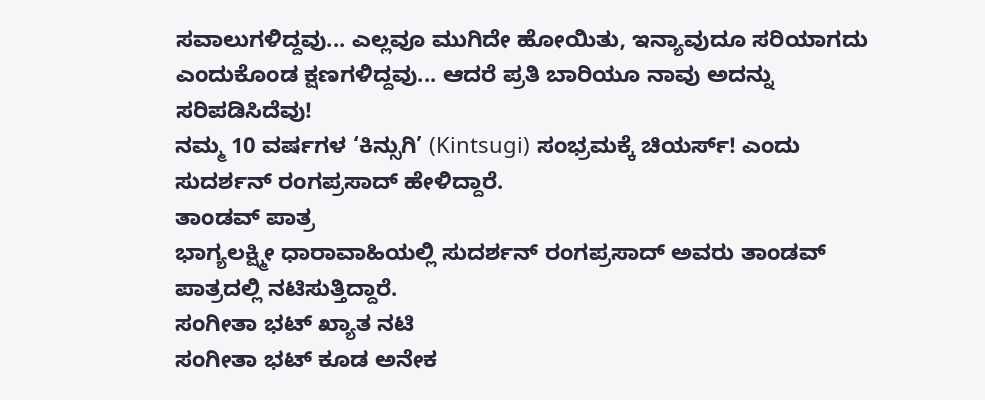ಸವಾಲುಗಳಿದ್ದವು... ಎಲ್ಲವೂ ಮುಗಿದೇ ಹೋಯಿತು, ಇನ್ಯಾವುದೂ ಸರಿಯಾಗದು ಎಂದುಕೊಂಡ ಕ್ಷಣಗಳಿದ್ದವು... ಆದರೆ ಪ್ರತಿ ಬಾರಿಯೂ ನಾವು ಅದನ್ನು ಸರಿಪಡಿಸಿದೆವು!
ನಮ್ಮ 10 ವರ್ಷಗಳ ‘ಕಿನ್ಸುಗಿ’ (Kintsugi) ಸಂಭ್ರಮಕ್ಕೆ ಚಿಯರ್ಸ್! ಎಂದು ಸುದರ್ಶನ್ ರಂಗಪ್ರಸಾದ್ ಹೇಳಿದ್ದಾರೆ.
ತಾಂಡವ್ ಪಾತ್ರ
ಭಾಗ್ಯಲಕ್ಷ್ಮೀ ಧಾರಾವಾಹಿಯಲ್ಲಿ ಸುದರ್ಶನ್ ರಂಗಪ್ರಸಾದ್ ಅವರು ತಾಂಡವ್ ಪಾತ್ರದಲ್ಲಿ ನಟಿಸುತ್ತಿದ್ದಾರೆ.
ಸಂಗೀತಾ ಭಟ್ ಖ್ಯಾತ ನಟಿ
ಸಂಗೀತಾ ಭಟ್ ಕೂಡ ಅನೇಕ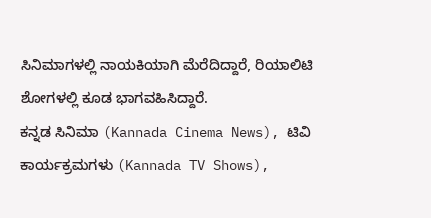ಸಿನಿಮಾಗಳಲ್ಲಿ ನಾಯಕಿಯಾಗಿ ಮೆರೆದಿದ್ದಾರೆ, ರಿಯಾಲಿಟಿ ಶೋಗಳಲ್ಲಿ ಕೂಡ ಭಾಗವಹಿಸಿದ್ದಾರೆ.
ಕನ್ನಡ ಸಿನಿಮಾ (Kannada Cinema News), ಟಿವಿ ಕಾರ್ಯಕ್ರಮಗಳು (Kannada TV Shows),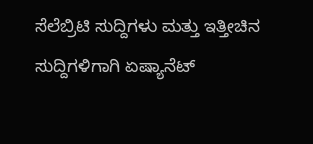ಸೆಲೆಬ್ರಿಟಿ ಸುದ್ದಿಗಳು ಮತ್ತು ಇತ್ತೀಚಿನ ಸುದ್ದಿಗಳಿಗಾಗಿ ಏಷ್ಯಾನೆಟ್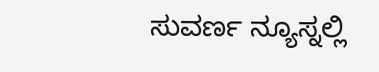ಸುವರ್ಣ ನ್ಯೂಸ್ನಲ್ಲಿ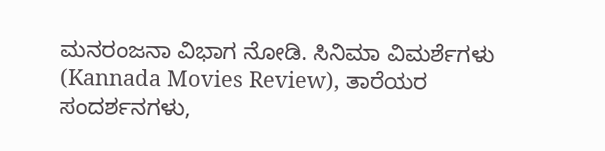ಮನರಂಜನಾ ವಿಭಾಗ ನೋಡಿ. ಸಿನಿಮಾ ವಿಮರ್ಶೆಗಳು (Kannada Movies Review), ತಾರೆಯರ ಸಂದರ್ಶನಗಳು,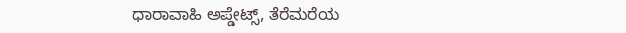ಧಾರಾವಾಹಿ ಅಪ್ಡೇಟ್ಸ್, ತೆರೆಮರೆಯ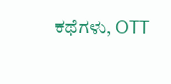ಕಥೆಗಳು, OTT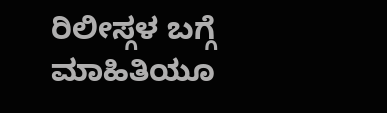ರಿಲೀಸ್ಗಳ ಬಗ್ಗೆ ಮಾಹಿತಿಯೂ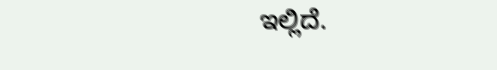ಇಲ್ಲಿದೆ.